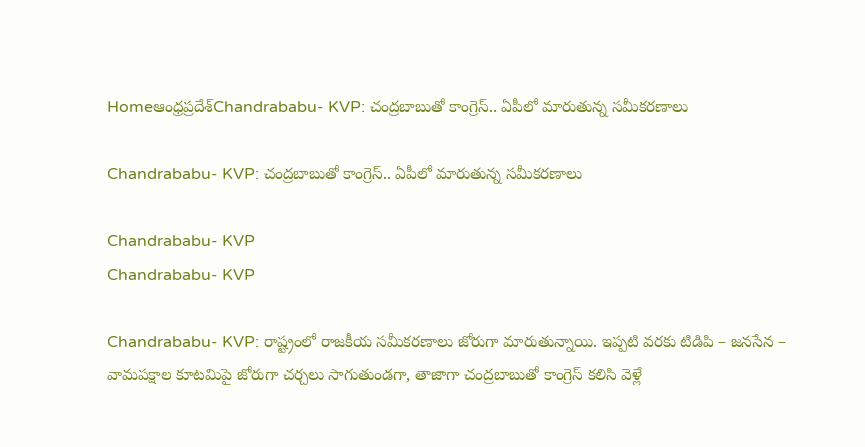Homeఆంధ్రప్రదేశ్‌Chandrababu- KVP: చంద్రబాబుతో కాంగ్రెస్.. ఏపీలో మారుతున్న సమీకరణాలు

Chandrababu- KVP: చంద్రబాబుతో కాంగ్రెస్.. ఏపీలో మారుతున్న సమీకరణాలు

Chandrababu- KVP
Chandrababu- KVP

Chandrababu- KVP: రాష్ట్రంలో రాజకీయ సమీకరణాలు జోరుగా మారుతున్నాయి. ఇప్పటి వరకు టిడిపి – జనసేన – వామపక్షాల కూటమిపై జోరుగా చర్చలు సాగుతుండగా, తాజాగా చంద్రబాబుతో కాంగ్రెస్ కలిసి వెళ్లే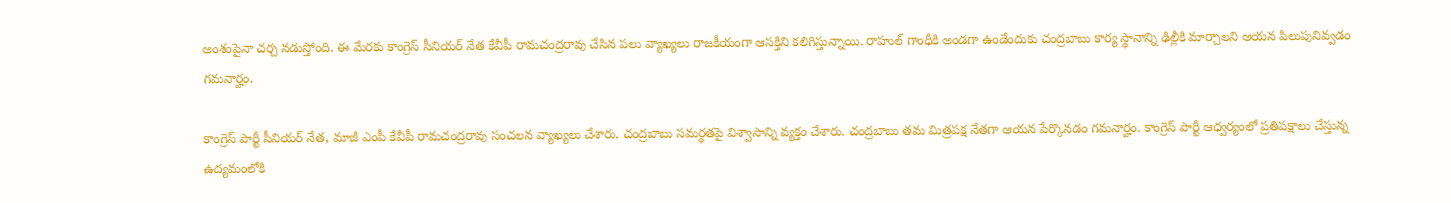అంశంపైనా చర్చ నడుస్తోంది. ఈ మేరకు కాంగ్రెస్ సీనియర్ నేత కేవీపీ రామచంద్రరావు చేసిన పలు వ్యాఖ్యలు రాజకీయంగా ఆసక్తిని కలిగిస్తున్నాయి. రాహుల్ గాంధీకి అండగా ఉండేందుకు చంద్రబాబు కార్య స్థానాన్ని ఢిల్లీకి మార్చాలని ఆయన పిలుపునివ్వడం గమనార్హం.

కాంగ్రెస్ పార్టీ సీనియర్ నేత, మాజీ ఎంపీ కేవీపీ రామచంద్రరావు సంచలన వ్యాఖ్యలు చేశారు. చంద్రబాబు సమర్థతపై విశ్వాసాన్ని వ్యక్తం చేశారు. చంద్రబాబు తమ మిత్రపక్ష నేతగా ఆయన పేర్కొనడం గమనార్హం. కాంగ్రెస్ పార్టీ ఆధ్వర్యంలో ప్రతిపక్షాలు చేస్తున్న ఉద్యమంలోకి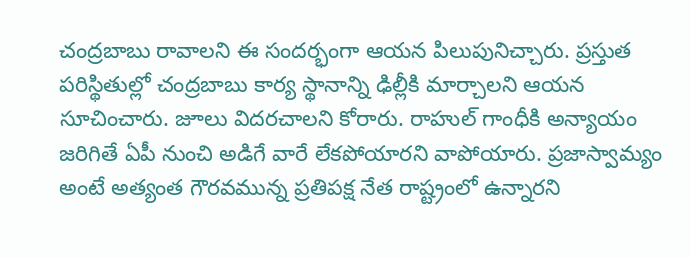చంద్రబాబు రావాలని ఈ సందర్భంగా ఆయన పిలుపునిచ్చారు. ప్రస్తుత పరిస్థితుల్లో చంద్రబాబు కార్య స్థానాన్ని ఢిల్లీకి మార్చాలని ఆయన సూచించారు. జూలు విదరచాలని కోరారు. రాహుల్ గాంధీకి అన్యాయం జరిగితే ఏపీ నుంచి అడిగే వారే లేకపోయారని వాపోయారు. ప్రజాస్వామ్యం అంటే అత్యంత గౌరవమున్న ప్రతిపక్ష నేత రాష్ట్రంలో ఉన్నారని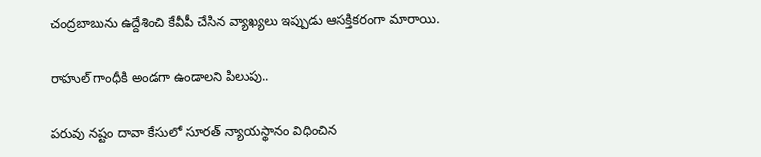చంద్రబాబును ఉద్దేశించి కేవీపీ చేసిన వ్యాఖ్యలు ఇప్పుడు ఆసక్తికరంగా మారాయి.

రాహుల్ గాంధీకి అండగా ఉండాలని పిలుపు..

పరువు నష్టం దావా కేసులో సూరత్ న్యాయస్థానం విధించిన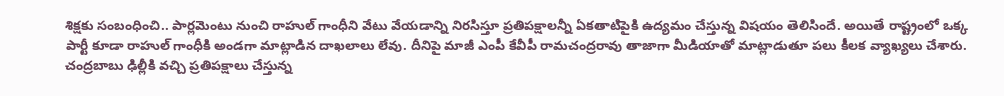శిక్షకు సంబంధించి.. పార్లమెంటు నుంచి రాహుల్ గాంధీని వేటు వేయడాన్ని నిరసిస్తూ ప్రతిపక్షాలన్నీ ఏకతాటిపైకి ఉద్యమం చేస్తున్న విషయం తెలిసిందే. అయితే రాష్ట్రంలో ఒక్క పార్టీ కూడా రాహుల్ గాంధీకి అండగా మాట్లాడిన దాఖలాలు లేవు. దీనిపై మాజీ ఎంపీ కేవీపీ రామచంద్రరావు తాజాగా మీడియాతో మాట్లాడుతూ పలు కీలక వ్యాఖ్యలు చేశారు. చంద్రబాబు ఢిల్లీకి వచ్చి ప్రతిపక్షాలు చేస్తున్న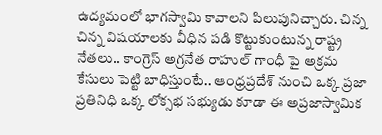ఉద్యమంలో భాగస్వామి కావాలని పిలుపునిచ్చారు. చిన్న చిన్న విషయాలకు వీధిన పడి కొట్టుకుంటున్న రాష్ట్ర నేతలు.. కాంగ్రెస్ అగ్రనేత రాహుల్ గాంధీ పై అక్రమ కేసులు పెట్టి బాధిస్తుంటే.. ఆంధ్రప్రదేశ్ నుంచి ఒక్క ప్రజా ప్రతినిధి ఒక్క లోక్సభ సభ్యుడు కూడా ఈ అప్రజాస్వామిక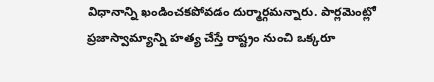విధానాన్ని ఖండించకపోవడం దుర్మార్గమన్నారు. పార్లమెంట్లో ప్రజాస్వామ్యాన్ని హత్య చేస్తే రాష్ట్రం నుంచి ఒక్కరూ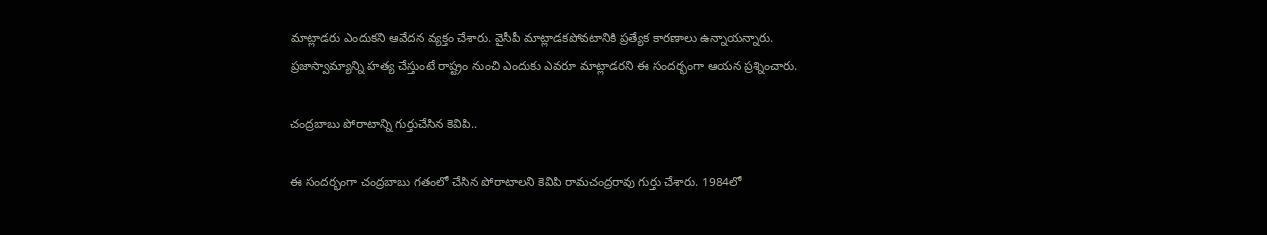మాట్లాడరు ఎందుకని ఆవేదన వ్యక్తం చేశారు. వైసీపీ మాట్లాడకపోవటానికి ప్రత్యేక కారణాలు ఉన్నాయన్నారు. ప్రజాస్వామ్యాన్ని హత్య చేస్తుంటే రాష్ట్రం నుంచి ఎందుకు ఎవరూ మాట్లాడరని ఈ సందర్భంగా ఆయన ప్రశ్నించారు.

చంద్రబాబు పోరాటాన్ని గుర్తుచేసిన కెవిపి..

ఈ సందర్భంగా చంద్రబాబు గతంలో చేసిన పోరాటాలని కెవిపి రామచంద్రరావు గుర్తు చేశారు. 1984లో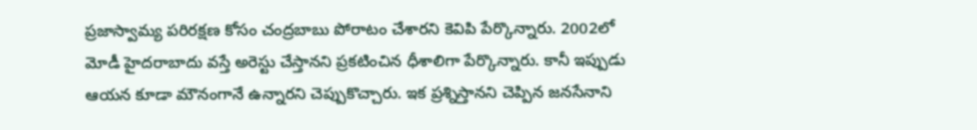ప్రజాస్వామ్య పరిరక్షణ కోసం చంద్రబాబు పోరాటం చేశారని కెవిపి పేర్కొన్నారు. 2002లో మోడీ హైదరాబాదు వస్తే అరెస్టు చేస్తానని ప్రకటించిన ధీశాలిగా పేర్కొన్నారు. కానీ ఇప్పుడు ఆయన కూడా మౌనంగానే ఉన్నారని చెప్పుకొచ్చారు. ఇక ప్రశ్నిస్తానని చెప్పిన జనసేనాని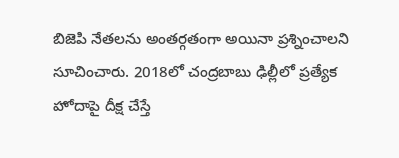బిజెపి నేతలను అంతర్గతంగా అయినా ప్రశ్నించాలని సూచించారు. 2018లో చంద్రబాబు ఢిల్లీలో ప్రత్యేక హోదాపై దీక్ష చేస్తే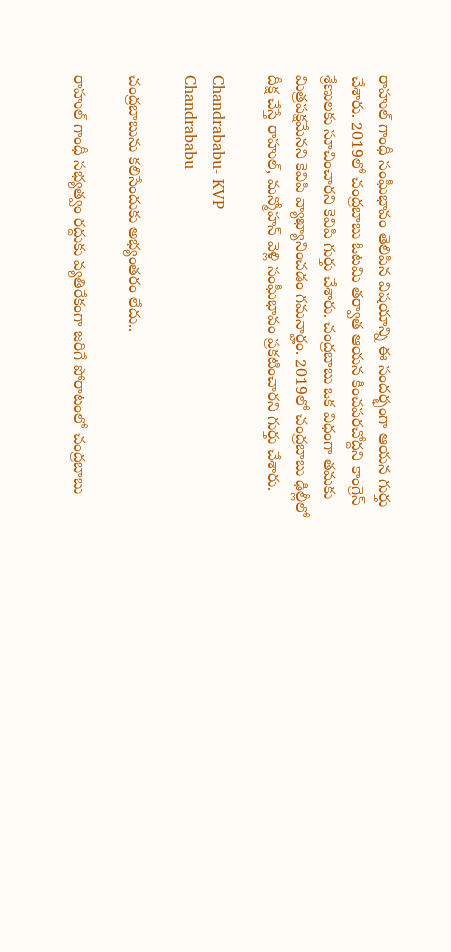రాహుల్ గాంధీ సంఘీభావం తెలిపిన విషయాన్ని ఈ సందర్భంగా ఆయన గుర్తు చేశారు. 2019లో చంద్రబాబు ఓటమి తర్వాత ఆయన కించపరచోద్దని కాంగ్రెస్ శ్రేణులకు సూచించారని కెవిపి గుర్తు చేశారు. చంద్రబాబు ఒక విధంగా తమకు మిత్రపక్షమేనని కెవిపి వ్యాఖ్యానించడం గమనార్హం. 2019లో చంద్రబాబు ఢిల్లీలో దీక్ష చేస్తే రాహుల్, మన్మోహన్ వెళ్లి సంఘీభావం ప్రకటించారని గుర్తు చేశారు.

Chandrababu- KVP
Chandrababu

చంద్రబాబును కలిసేందుకు అభ్యంతరం లేదు..

రాహుల్ గాంధీ సభ్యత్వం రద్దుకు వ్యతిరేకంగా జరిగే పోరాటంలో చంద్రబాబు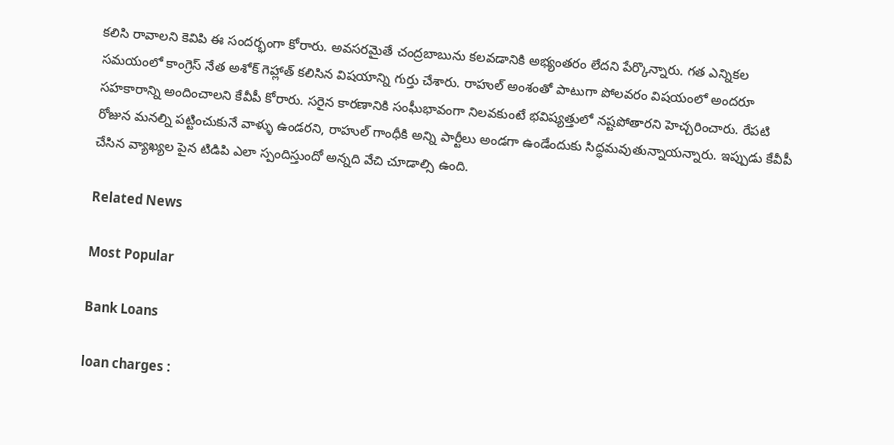కలిసి రావాలని కెవిపి ఈ సందర్భంగా కోరారు. అవసరమైతే చంద్రబాబును కలవడానికి అభ్యంతరం లేదని పేర్కొన్నారు. గత ఎన్నికల సమయంలో కాంగ్రెస్ నేత అశోక్ గెహ్లాత్ కలిసిన విషయాన్ని గుర్తు చేశారు. రాహుల్ అంశంతో పాటుగా పోలవరం విషయంలో అందరూ సహకారాన్ని అందించాలని కేవీపీ కోరారు. సరైన కారణానికి సంఘీభావంగా నిలవకుంటే భవిష్యత్తులో నష్టపోతారని హెచ్చరించారు. రేపటి రోజున మనల్ని పట్టించుకునే వాళ్ళు ఉండరని, రాహుల్ గాంధీకి అన్ని పార్టీలు అండగా ఉండేందుకు సిద్ధమవుతున్నాయన్నారు. ఇప్పుడు కేవీపీ చేసిన వ్యాఖ్యల పైన టిడిపి ఎలా స్పందిస్తుందో అన్నది వేచి చూడాల్సి ఉంది.

Related News

Most Popular

Bank Loans

loan charges :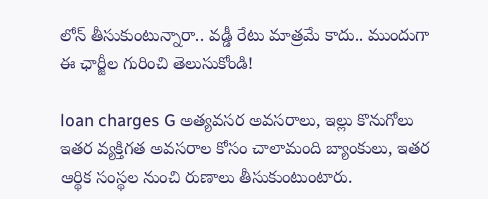లోన్ తీసుకుంటున్నారా.. వడ్డీ రేటు మాత్రమే కాదు.. ముందుగా ఈ ఛార్జీల గురించి తెలుసుకోండి!

loan charges G అత్యవసర అవసరాలు, ఇల్లు కొనుగోలు ఇతర వ్యక్తిగత అవసరాల కోసం చాలామంది బ్యాంకులు, ఇతర ఆర్థిక సంస్థల నుంచి రుణాలు తీసుకుంటుంటారు.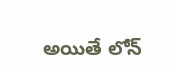అయితే లోన్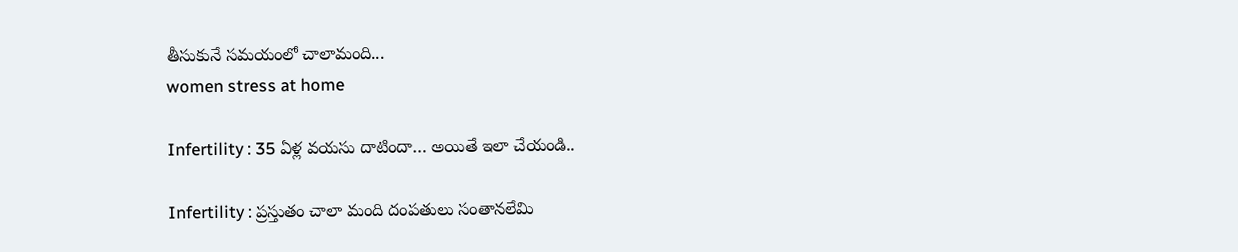తీసుకునే సమయంలో చాలామంది...
women stress at home

Infertility : 35 ఏళ్ల వయసు దాటిందా… అయితే ఇలా చేయండి..

Infertility : ప్రస్తుతం చాలా మంది దంపతులు సంతానలేమి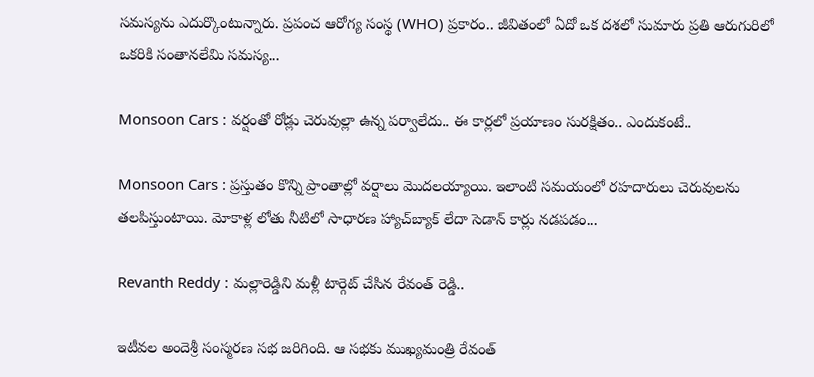సమస్యను ఎదుర్కొంటున్నారు. ప్రపంచ ఆరోగ్య సంస్థ (WHO) ప్రకారం.. జీవితంలో ఏదో ఒక దశలో సుమారు ప్రతి ఆరుగురిలో ఒకరికి సంతానలేమి సమస్య...

Monsoon Cars : వర్షంతో రోడ్లు చెరువుల్లా ఉన్న పర్వాలేదు.. ఈ కార్లలో ప్రయాణం సురక్షితం.. ఎందుకంటే..

Monsoon Cars : ప్రస్తుతం కొన్ని ప్రాంతాల్లో వర్షాలు మొదలయ్యాయి. ఇలాంటి సమయంలో రహదారులు చెరువులను తలపిస్తుంటాయి. మోకాళ్ల లోతు నీటిలో సాధారణ హ్యాచ్‌బ్యాక్ లేదా సెడాన్ కార్లు నడపడం...

Revanth Reddy : మల్లారెడ్డిని మళ్లీ టార్గెట్ చేసిన రేవంత్ రెడ్డి..

ఇటీవల అందెశ్రీ సంస్మరణ సభ జరిగింది. ఆ సభకు ముఖ్యమంత్రి రేవంత్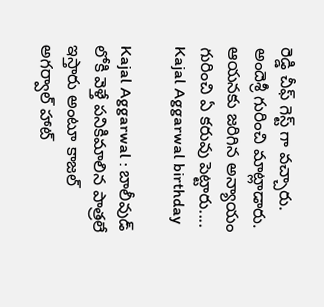రెడ్డి చీఫ్ గెస్ట్ గా వచ్చారు. అందెశ్రీ గురించి మాట్లాడారు. ఆయనకు జరిగిన అన్యాయం గురించి ఏ కరువు పెట్టారు....
Kajal Aggarwal birthday

Kajal Aggarwal : బాలీవుడ్ లోకి వెళ్తే పనికిమాలిన పాత్రలే ఇస్తారు అంటూ కాజల్ అగర్వాల్ హాట్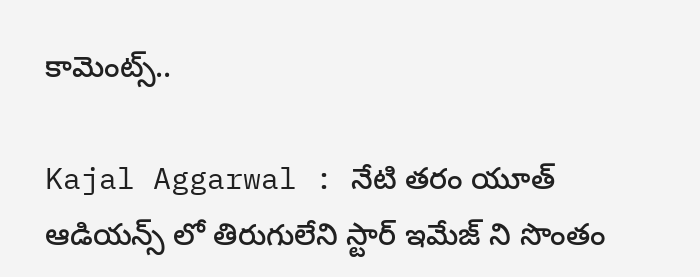కామెంట్స్..

Kajal Aggarwal : నేటి తరం యూత్ ఆడియన్స్ లో తిరుగులేని స్టార్ ఇమేజ్ ని సొంతం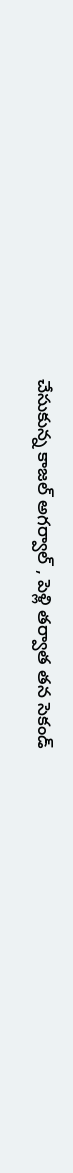చేసుకున్న కాజల్ అగర్వాల్ , పెళ్లి తర్వాత తన సెకండ్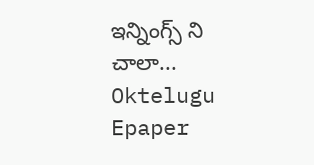ఇన్నింగ్స్ ని చాలా...
Oktelugu Epaper